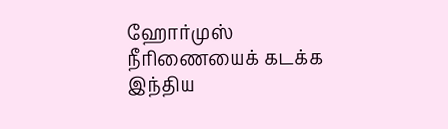ஹோர்முஸ் நீரிணையைக் கடக்க இந்திய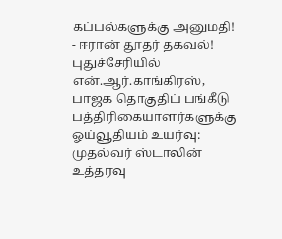கப்பல்களுக்கு அனுமதி! - ஈரான் தூதர் தகவல்! புதுச்சேரியில் என்.ஆர்.காங்கிரஸ், பாஜக தொகுதிப் பங்கீடு பத்திரிகையாளர்களுக்கு ஓய்வூதியம் உயர்வு: முதல்வர் ஸ்டாலின் உத்தரவு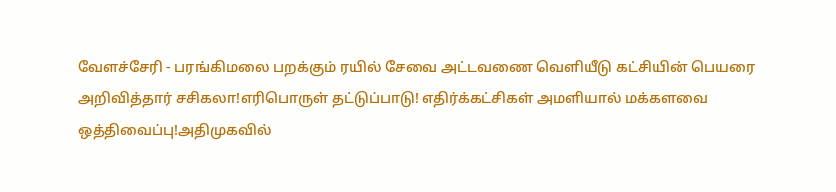வேளச்சேரி - பரங்கிமலை பறக்கும் ரயில் சேவை அட்டவணை வெளியீடு கட்சியின் பெயரை அறிவித்தார் சசிகலா!எரிபொருள் தட்டுப்பாடு! எதிர்க்கட்சிகள் அமளியால் மக்களவை ஒத்திவைப்பு!அதிமுகவில்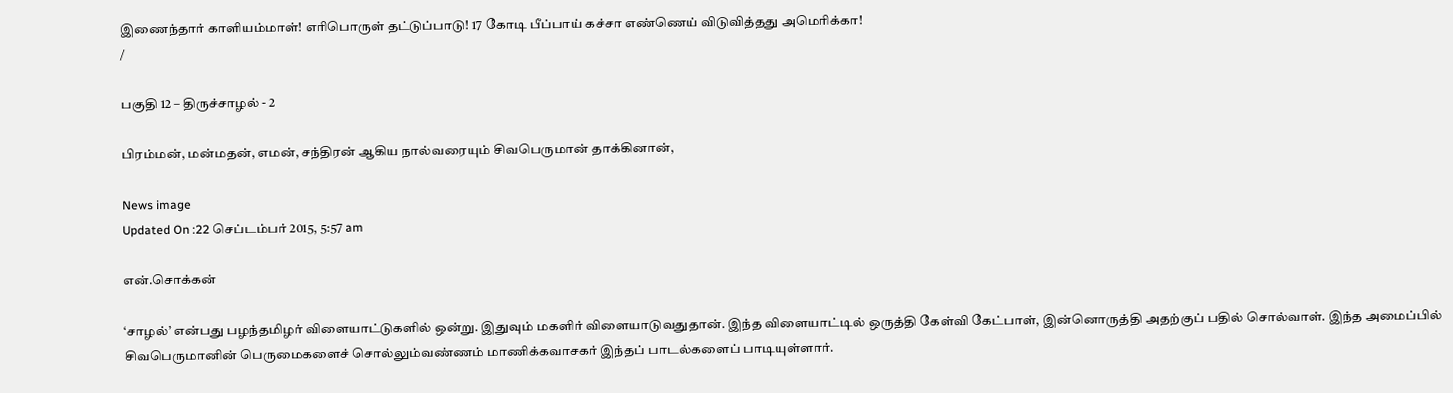இணைந்தார் காளியம்மாள்! எரிபொருள் தட்டுப்பாடு! 17 கோடி பீப்பாய் கச்சா எண்ணெய் விடுவித்தது அமெரிக்கா!
/

பகுதி 12 – திருச்சாழல் - 2

பிரம்மன், மன்மதன், எமன், சந்திரன் ஆகிய நால்வரையும் சிவபெருமான் தாக்கினான்,

News image
Updated On :22 செப்டம்பர் 2015, 5:57 am

என்.சொக்கன்

‘சாழல்’ என்பது பழந்தமிழர் விளையாட்டுகளில் ஒன்று. இதுவும் மகளிர் விளையாடுவதுதான். இந்த விளையாட்டில் ஒருத்தி கேள்வி கேட்பாள், இன்னொருத்தி அதற்குப் பதில் சொல்வாள். இந்த அமைப்பில் சிவபெருமானின் பெருமைகளைச் சொல்லும்வண்ணம் மாணிக்கவாசகர் இந்தப் பாடல்களைப் பாடியுள்ளார்.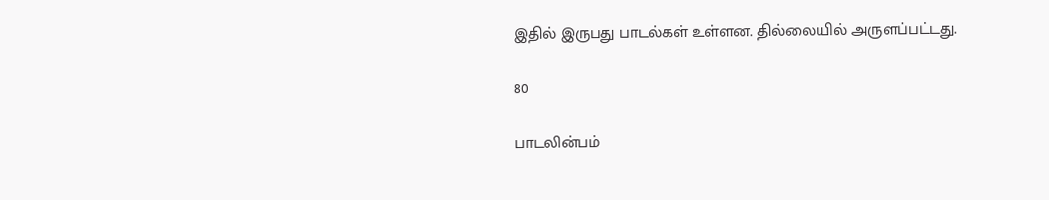இதில் இருபது பாடல்கள் உள்ளன. தில்லையில் அருளப்பட்டது.

80

பாடலின்பம்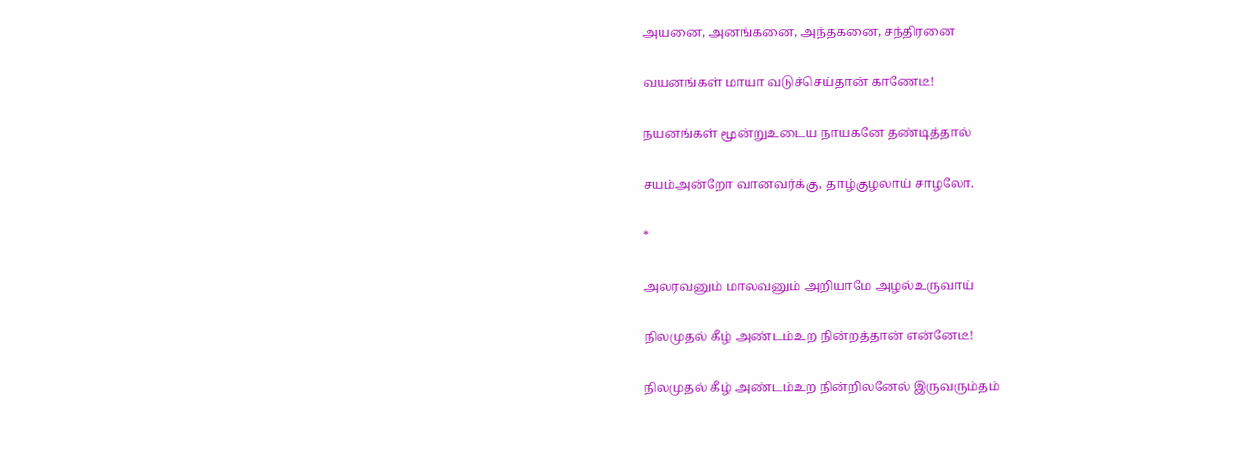அயனை, அனங்கனை, அந்தகனை, சந்திரனை

வயனங்கள் மாயா வடுச்செய்தான் காணேடீ!

நயனங்கள் மூன்றுஉடைய நாயகனே தண்டித்தால்

சயம்அன்றோ வானவர்க்கு, தாழ்குழலாய் சாழலோ.

*

அலரவனும் மாலவனும் அறியாமே அழல்உருவாய்

நிலமுதல் கீழ் அண்டம்உற நின்றத்தான் என்னேடீ!

நிலமுதல் கீழ் அண்டம்உற நின்றிலனேல் இருவரும்தம்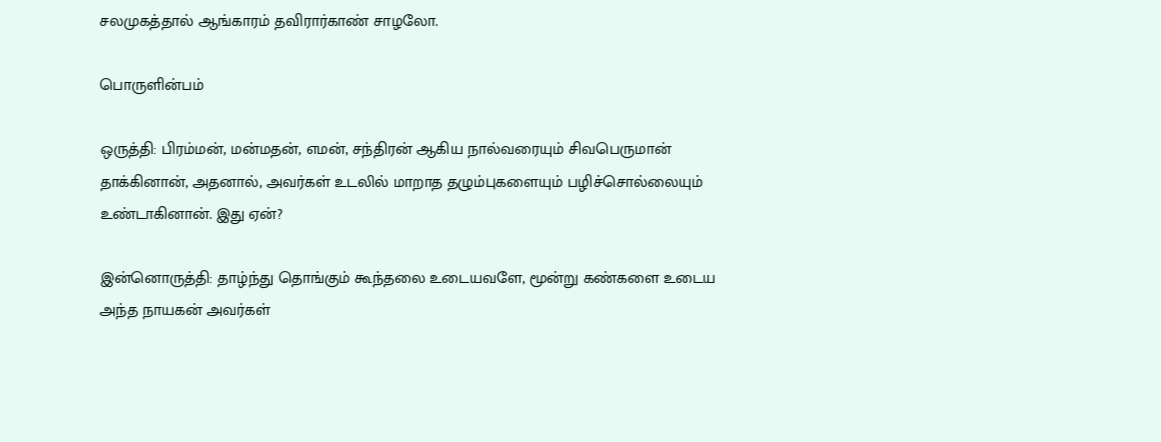சலமுகத்தால் ஆங்காரம் தவிரார்காண் சாழலோ.

பொருளின்பம்

ஒருத்தி: பிரம்மன், மன்மதன், எமன், சந்திரன் ஆகிய நால்வரையும் சிவபெருமான் தாக்கினான், அதனால், அவர்கள் உடலில் மாறாத தழும்புகளையும் பழிச்சொல்லையும் உண்டாகினான். இது ஏன்?

இன்னொருத்தி: தாழ்ந்து தொங்கும் கூந்தலை உடையவளே, மூன்று கண்களை உடைய அந்த நாயகன் அவர்கள்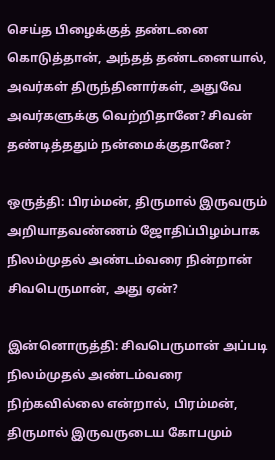செய்த பிழைக்குத் தண்டனை கொடுத்தான், அந்தத் தண்டனையால், அவர்கள் திருந்தினார்கள், அதுவே அவர்களுக்கு வெற்றிதானே? சிவன் தண்டித்ததும் நன்மைக்குதானே?

ஒருத்தி: பிரம்மன், திருமால் இருவரும் அறியாதவண்ணம் ஜோதிப்பிழம்பாக நிலம்முதல் அண்டம்வரை நின்றான் சிவபெருமான், அது ஏன்?

இன்னொருத்தி: சிவபெருமான் அப்படி நிலம்முதல் அண்டம்வரை நிற்கவில்லை என்றால், பிரம்மன், திருமால் இருவருடைய கோபமும்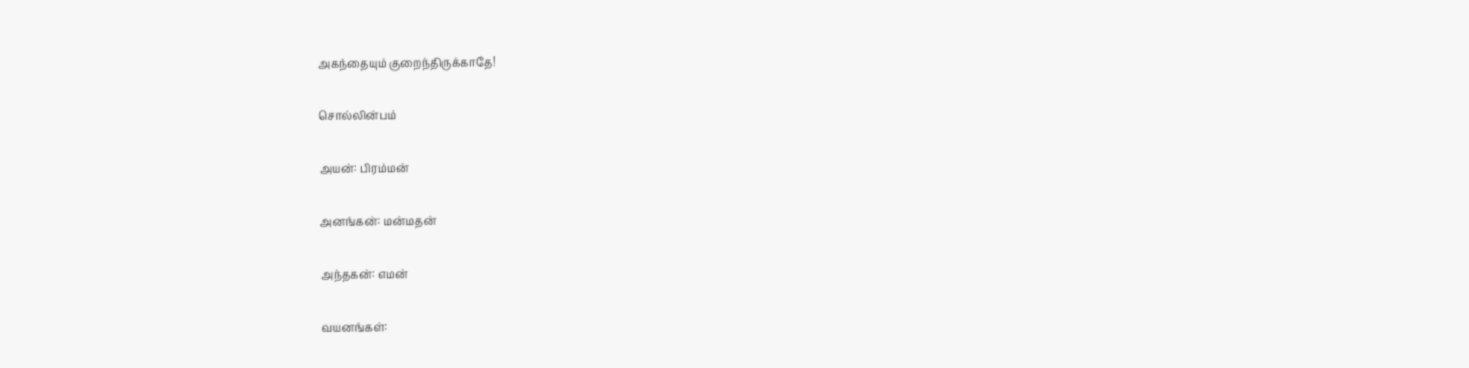அகந்தையும் குறைந்திருக்காதே!

சொல்லின்பம்

அயன்: பிரம்மன்

அனங்கன்: மன்மதன்

அந்தகன்: எமன்

வயனங்கள்: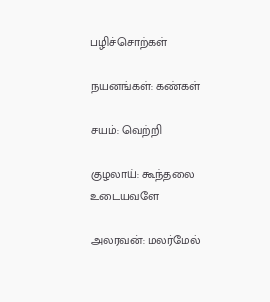பழிச்சொற்கள்

நயனங்கள்: கண்கள்

சயம்: வெற்றி

குழலாய்: கூந்தலை உடையவளே

அலரவன்: மலர்மேல்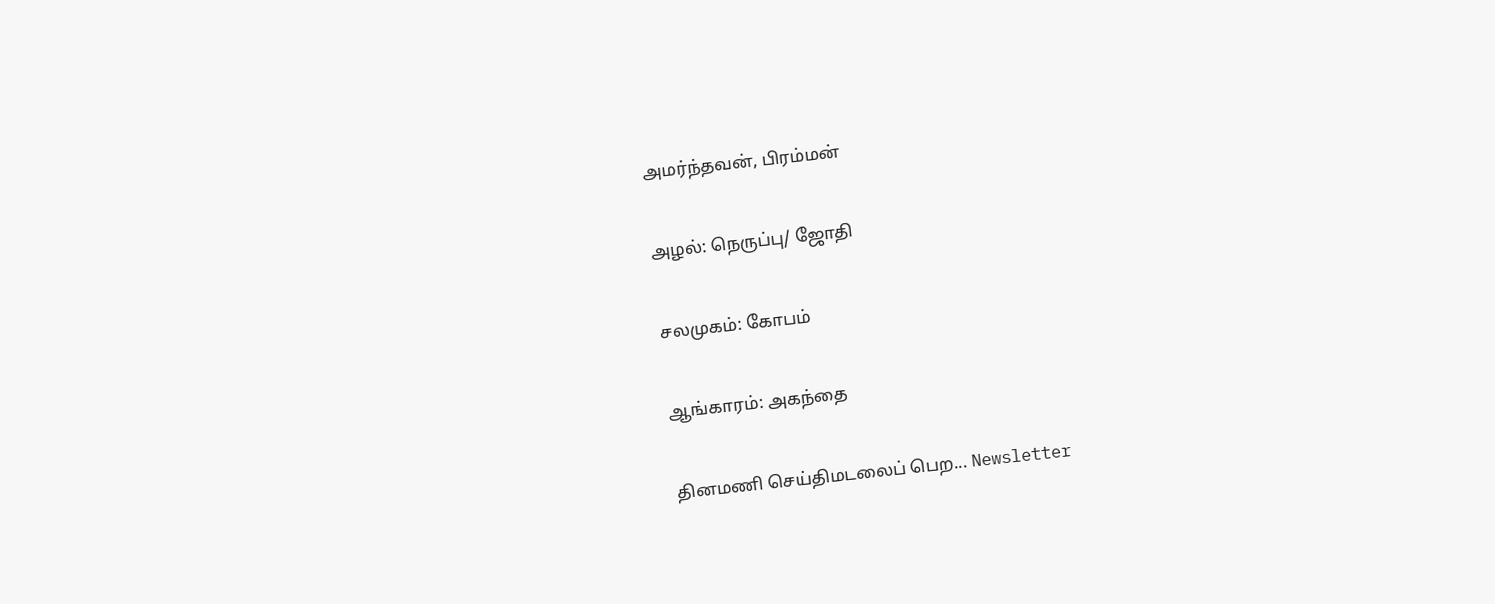அமர்ந்தவன், பிரம்மன்

அழல்: நெருப்பு/ ஜோதி

சலமுகம்: கோபம்

ஆங்காரம்: அகந்தை

தினமணி செய்திமடலைப் பெற... Newsletter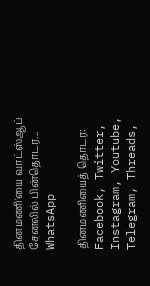தினமணி'யை வாட்ஸ்ஆப் சேனலில் பின்தொடர... WhatsApp

தினமணியைத் தொடர: Facebook, Twitter, Instagram, Youtube, Telegram, Threads,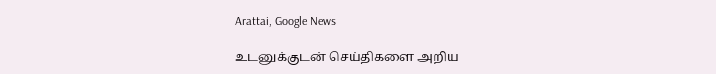Arattai, Google News

உடனுக்குடன் செய்திகளை அறிய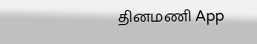தினமணி App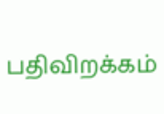பதிவிறக்கம்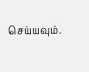செய்யவும்.